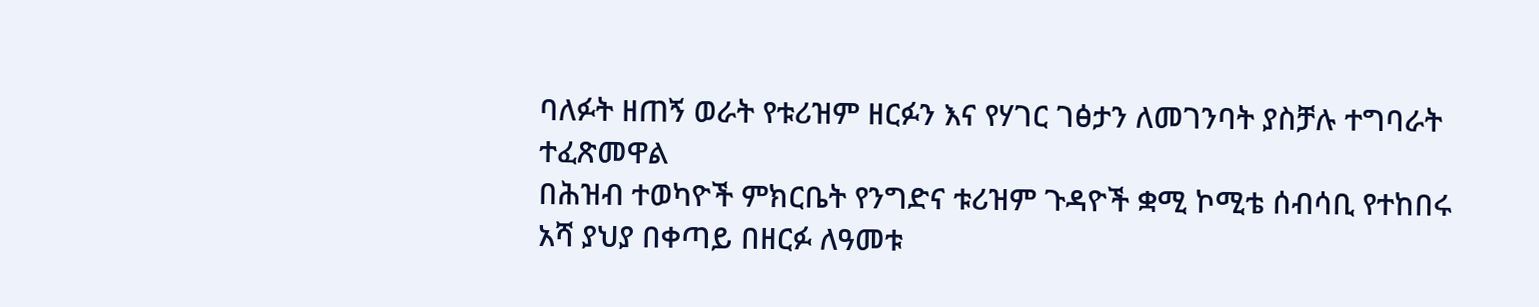ባለፉት ዘጠኝ ወራት የቱሪዝም ዘርፉን እና የሃገር ገፅታን ለመገንባት ያስቻሉ ተግባራት ተፈጽመዋል
በሕዝብ ተወካዮች ምክርቤት የንግድና ቱሪዝም ጉዳዮች ቋሚ ኮሚቴ ሰብሳቢ የተከበሩ አሻ ያህያ በቀጣይ በዘርፉ ለዓመቱ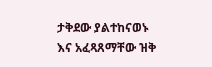ታቅደው ያልተከናወኑ እና አፈጻጸማቸው ዝቅ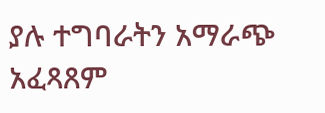ያሉ ተግባራትን አማራጭ አፈጻጸም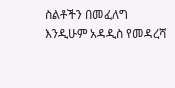ስልቶችን በመፈለግ እንዲሁም አዳዲስ የመዳረሻ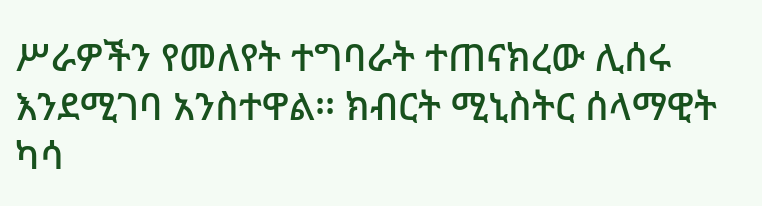ሥራዎችን የመለየት ተግባራት ተጠናክረው ሊሰሩ እንደሚገባ አንስተዋል፡፡ ክብርት ሚኒስትር ሰላማዊት ካሳ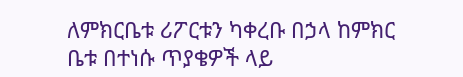ለምክርቤቱ ሪፖርቱን ካቀረቡ በኃላ ከምክር ቤቱ በተነሱ ጥያቄዎች ላይ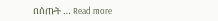በሰጡት … Read more